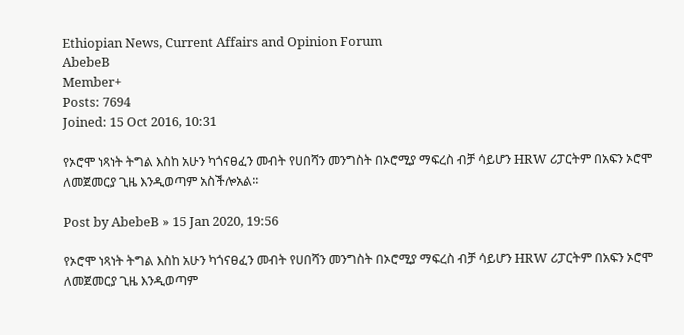Ethiopian News, Current Affairs and Opinion Forum
AbebeB
Member+
Posts: 7694
Joined: 15 Oct 2016, 10:31

የኦሮሞ ነጻነት ትግል እስከ አሁን ካጎናፀፈን መብት የሀበሻን መንግስት በኦሮሚያ ማፍረስ ብቻ ሳይሆን HRW ሪፓርትም በአፍን ኦሮሞ ለመጀመርያ ጊዜ እንዲወጣም አስችሎአል፡፡

Post by AbebeB » 15 Jan 2020, 19:56

የኦሮሞ ነጻነት ትግል እስከ አሁን ካጎናፀፈን መብት የሀበሻን መንግስት በኦሮሚያ ማፍረስ ብቻ ሳይሆን HRW ሪፓርትም በአፍን ኦሮሞ ለመጀመርያ ጊዜ እንዲወጣም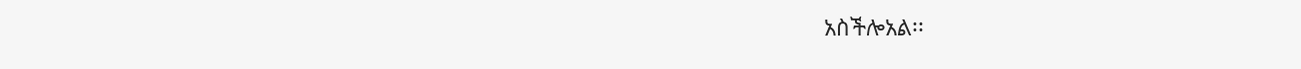አስችሎአል፡፡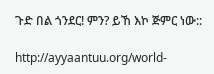ጉድ በል ጎንደር! ምን? ይኸ እኮ ጅምር ነው::

http://ayyaantuu.org/world-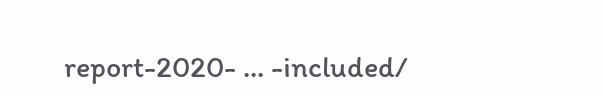report-2020- ... -included/